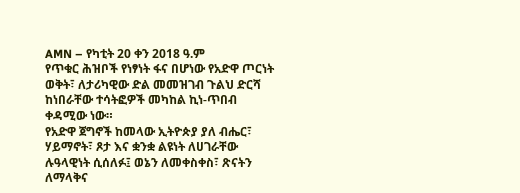AMN – የካቲት 20 ቀን 2018 ዓ.ም
የጥቁር ሕዝቦች የነፃነት ፋና በሆነው የአድዋ ጦርነት ወቅት፣ ለታሪካዊው ድል መመዝገብ ጉልህ ድርሻ ከነበራቸው ተሳትፎዎች መካከል ኪነ-ጥበብ ቀዳሚው ነው።
የአድዋ ጀግኖች ከመላው ኢትዮጵያ ያለ ብሔር፣ ሃይማኖት፣ ጾታ እና ቋንቋ ልዩነት ለሀገራቸው ሉዓላዊነት ሲሰለፉ፤ ወኔን ለመቀስቀስ፣ ጽናትን ለማላቅና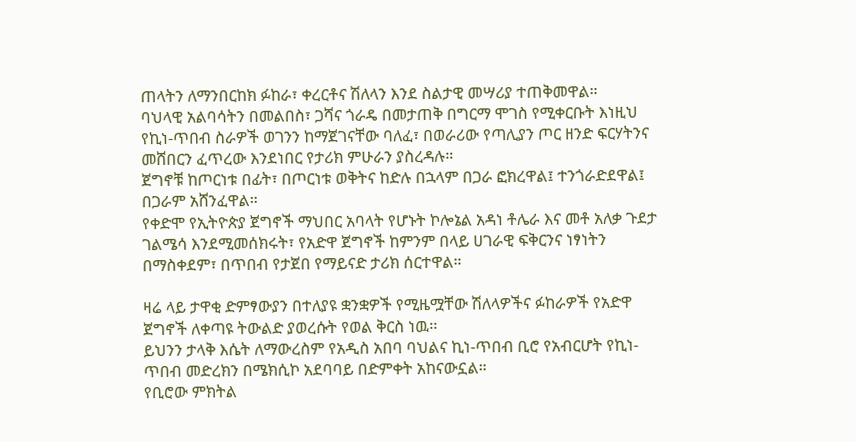ጠላትን ለማንበርከክ ፉከራ፣ ቀረርቶና ሽለላን እንደ ስልታዊ መሣሪያ ተጠቅመዋል።
ባህላዊ አልባሳትን በመልበስ፣ ጋሻና ጎራዴ በመታጠቅ በግርማ ሞገስ የሚቀርቡት እነዚህ የኪነ-ጥበብ ስራዎች ወገንን ከማጀገናቸው ባለፈ፣ በወራሪው የጣሊያን ጦር ዘንድ ፍርሃትንና መሸበርን ፈጥረው እንደነበር የታሪክ ምሁራን ያስረዳሉ።
ጀግኖቹ ከጦርነቱ በፊት፣ በጦርነቱ ወቅትና ከድሉ በኋላም በጋራ ፎክረዋል፤ ተንጎራድደዋል፤ በጋራም አሸንፈዋል።
የቀድሞ የኢትዮጵያ ጀግኖች ማህበር አባላት የሆኑት ኮሎኔል አዳነ ቶሌራ እና መቶ አለቃ ጉደታ ገልሜሳ እንደሚመሰክሩት፣ የአድዋ ጀግኖች ከምንም በላይ ሀገራዊ ፍቅርንና ነፃነትን በማስቀደም፣ በጥበብ የታጀበ የማይናድ ታሪክ ሰርተዋል።

ዛሬ ላይ ታዋቂ ድምፃውያን በተለያዩ ቋንቋዎች የሚዜሟቸው ሽለላዎችና ፉከራዎች የአድዋ ጀግኖች ለቀጣዩ ትውልድ ያወረሱት የወል ቅርስ ነዉ፡፡
ይህንን ታላቅ እሴት ለማውረስም የአዲስ አበባ ባህልና ኪነ-ጥበብ ቢሮ የአብርሆት የኪነ-ጥበብ መድረክን በሜክሲኮ አደባባይ በድምቀት አከናውኗል።
የቢሮው ምክትል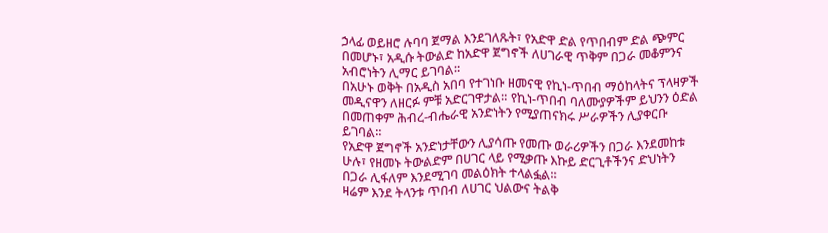ኃላፊ ወይዘሮ ሉባባ ጀማል እንደገለጹት፣ የአድዋ ድል የጥበብም ድል ጭምር በመሆኑ፣ አዲሱ ትውልድ ከአድዋ ጀግኖች ለሀገራዊ ጥቅም በጋራ መቆምንና አብሮነትን ሊማር ይገባል።
በአሁኑ ወቅት በአዲስ አበባ የተገነቡ ዘመናዊ የኪነ-ጥበብ ማዕከላትና ፕላዛዎች መዲናዋን ለዘርፉ ምቹ አድርገዋታል። የኪነ-ጥበብ ባለሙያዎችም ይህንን ዕድል በመጠቀም ሕብረ-ብሔራዊ አንድነትን የሚያጠናክሩ ሥራዎችን ሊያቀርቡ ይገባል።
የአድዋ ጀግኖች አንድነታቸውን ሊያሳጡ የመጡ ወራሪዎችን በጋራ እንደመከቱ ሁሉ፣ የዘመኑ ትውልድም በሀገር ላይ የሚቃጡ እኩይ ድርጊቶችንና ድህነትን በጋራ ሊፋለም እንደሚገባ መልዕክት ተላልፏል።
ዛሬም እንደ ትላንቱ ጥበብ ለሀገር ህልውና ትልቅ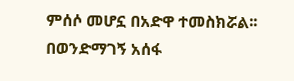ምሰሶ መሆኗ በአድዋ ተመስክሯል፡፡
በወንድማገኝ አሰፋ